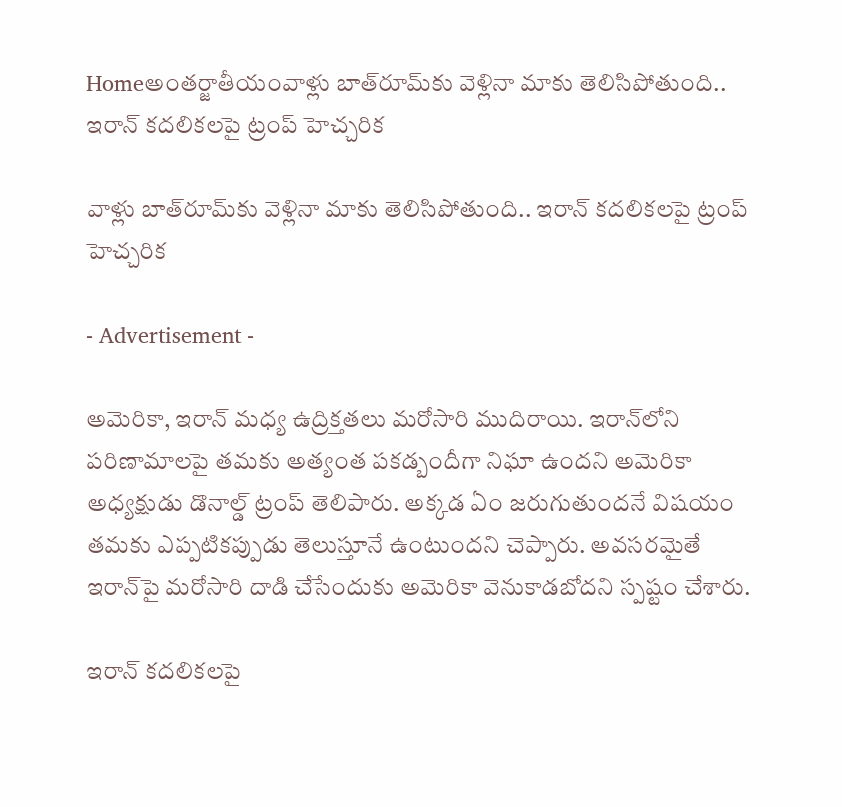Homeఅంతర్జాతీయంవాళ్లు బాత్‌రూమ్‌కు వెళ్లినా మాకు తెలిసిపోతుంది.. ఇరాన్‌ కదలికలపై ట్రంప్‌ హెచ్చరిక

వాళ్లు బాత్‌రూమ్‌కు వెళ్లినా మాకు తెలిసిపోతుంది.. ఇరాన్‌ కదలికలపై ట్రంప్‌ హెచ్చరిక

- Advertisement -

అమెరికా, ఇరాన్‌ మధ్య ఉద్రిక్తతలు మరోసారి ముదిరాయి. ఇరాన్‌లోని పరిణామాలపై తమకు అత్యంత పకడ్బందీగా నిఘా ఉందని అమెరికా అధ్యక్షుడు డొనాల్డ్‌ ట్రంప్‌ తెలిపారు. అక్కడ ఏం జరుగుతుందనే విషయం తమకు ఎప్పటికప్పుడు తెలుస్తూనే ఉంటుందని చెప్పారు. అవసరమైతే ఇరాన్‌పై మరోసారి దాడి చేసేందుకు అమెరికా వెనుకాడబోదని స్పష్టం చేశారు.

ఇరాన్‌ కదలికలపై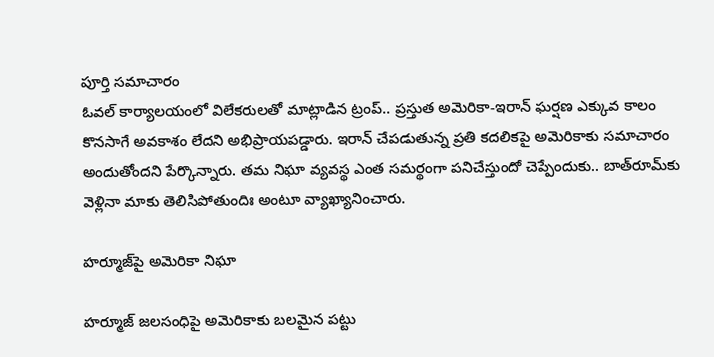పూర్తి సమాచారం
ఓవల్‌ కార్యాలయంలో విలేకరులతో మాట్లాడిన ట్రంప్‌.. ప్రస్తుత అమెరికా-ఇరాన్‌ ఘర్షణ ఎక్కువ కాలం కొనసాగే అవకాశం లేదని అభిప్రాయపడ్డారు. ఇరాన్‌ చేపడుతున్న ప్రతి కదలికపై అమెరికాకు సమాచారం అందుతోందని పేర్కొన్నారు. తమ నిఘా వ్యవస్థ ఎంత సమర్థంగా పనిచేస్తుందో చెప్పేందుకు.. బాత్‌రూమ్‌కు వెళ్లినా మాకు తెలిసిపోతుందిః అంటూ వ్యాఖ్యానించారు.

హర్మూజ్‌పై అమెరికా నిఘా

హర్మూజ్‌ జలసంధిపై అమెరికాకు బలమైన పట్టు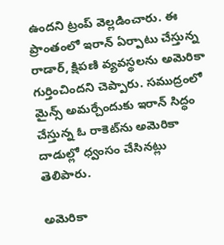ఉందని ట్రంప్‌ వెల్లడించారు. ఈ ప్రాంతంలో ఇరాన్‌ ఏర్పాటు చేస్తున్న రాడార్‌, క్షిపణి వ్యవస్థలను అమెరికా గుర్తించిందని చెప్పారు. సముద్రంలో మైన్స్‌ అమర్చేందుకు ఇరాన్‌ సిద్ధం చేస్తున్న ఓ రాకెట్‌ను అమెరికా దాడుల్లో ధ్వంసం చేసినట్లు తెలిపారు.

అమెరికా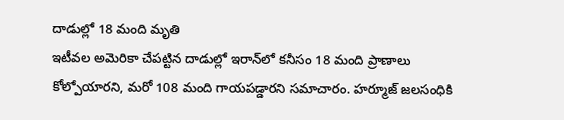దాడుల్లో 18 మంది మృతి
ఇటీవల అమెరికా చేపట్టిన దాడుల్లో ఇరాన్‌లో కనీసం 18 మంది ప్రాణాలు కోల్పోయారని, మరో 108 మంది గాయపడ్డారని సమాచారం. హర్మూజ్‌ జలసంధికి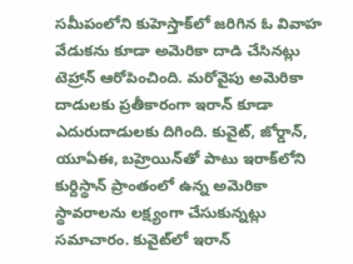సమీపంలోని కుహెస్తాక్‌లో జరిగిన ఓ వివాహ వేడుకను కూడా అమెరికా దాడి చేసినట్లు టెహ్రాన్‌ ఆరోపించింది. మరోవైపు అమెరికా దాడులకు ప్రతీకారంగా ఇరాన్‌ కూడా ఎదురుదాడులకు దిగింది. కువైట్‌, జోర్డాన్‌, యూఏఈ, బహ్రెయిన్‌తో పాటు ఇరాక్‌లోని కుర్దిస్థాన్‌ ప్రాంతంలో ఉన్న అమెరికా స్థావరాలను లక్ష్యంగా చేసుకున్నట్లు సమాచారం. కువైట్‌లో ఇరాన్‌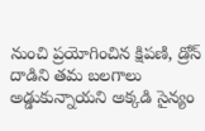నుంచి ప్రయోగించిన క్షిపణి, డ్రోన్‌ దాడిని తమ బలగాలు అడ్డుకున్నాయని అక్కడి సైన్యం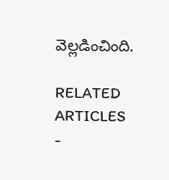వెల్లడించింది.

RELATED ARTICLES
-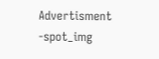Advertisment -spot_img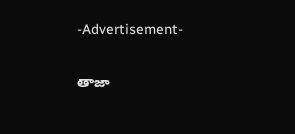-Advertisement-

తాజా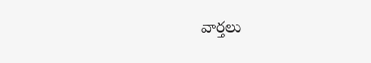వార్తలు